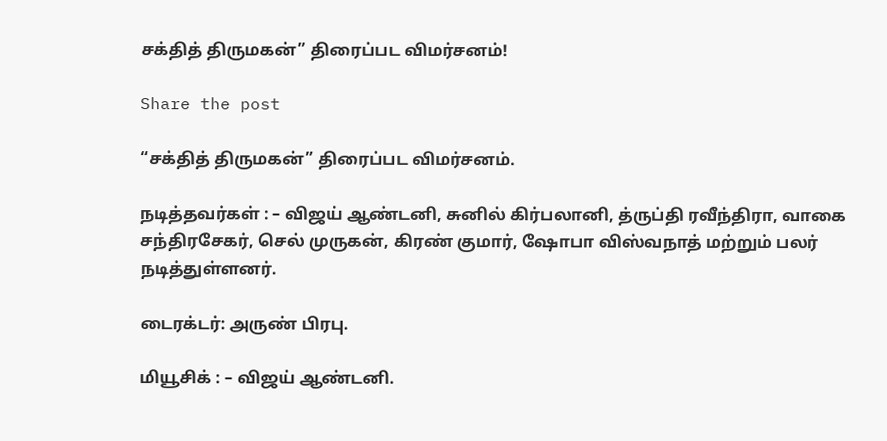சக்தித் திருமகன்” திரைப்பட விமர்சனம்!

Share the post

“சக்தித் திருமகன்” திரைப்பட விமர்சனம்.

நடித்தவர்கள் : – விஜய் ஆண்டனி, சுனில் கிர்பலானி, த்ருப்தி ரவீந்திரா, வாகை சந்திரசேகர், செல் முருகன், கிரண் குமார், ஷோபா விஸ்வநாத் மற்றும் பலர் நடித்துள்ளனர்.

டைரக்டர்: அருண் பிரபு.

மியூசிக் : – விஜய் ஆண்டனி.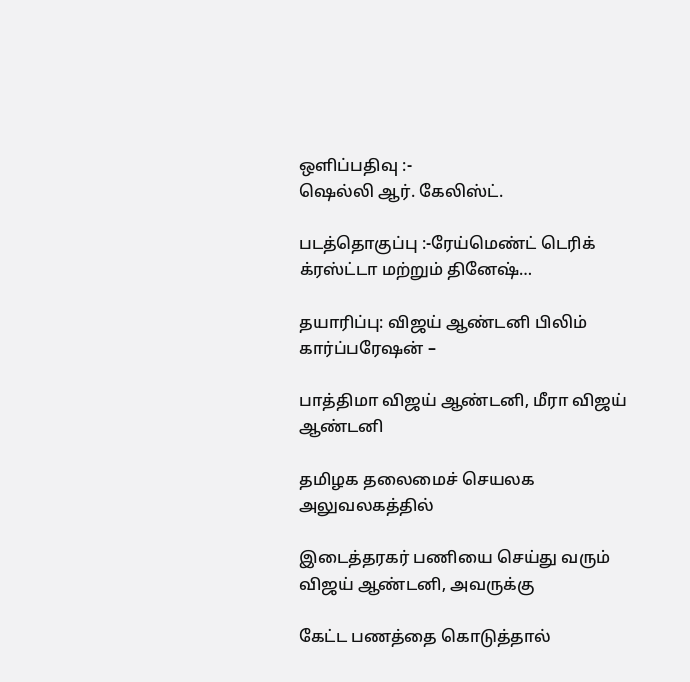ஒளிப்பதிவு :-
ஷெல்லி ஆர். கேலிஸ்ட்.

படத்தொகுப்பு :-ரேய்மெண்ட் டெரிக் க்ரஸ்ட்டா மற்றும் தினேஷ்…

தயாரிப்பு: விஜய் ஆண்டனி பிலிம் கார்ப்பரேஷன் –

பாத்திமா விஜய் ஆண்டனி, மீரா விஜய் ஆண்டனி

தமிழக தலைமைச் செயலக அலுவலகத்தில்

இடைத்தரகர் பணியை செய்து வரும் விஜய் ஆண்டனி, அவருக்கு

கேட்ட பணத்தை கொடுத்தால்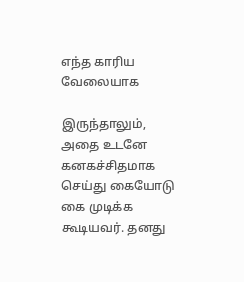எந்த காரிய வேலையாக

இருந்தாலும், அதை உடனே கனகச்சிதமாக செய்து கையோடு கை முடிக்க கூடியவர். தனது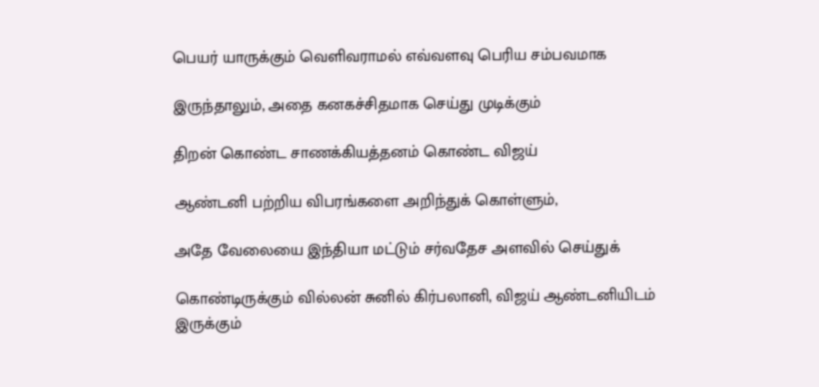பெயர் யாருக்கும் வெளிவராமல் எவ்வளவு பெரிய சம்பவமாக

இருந்தாலும், அதை கனகச்சிதமாக செய்து முடிக்கும்

திறன் கொண்ட சாணக்கியத்தனம் கொண்ட விஜய்

ஆண்டனி பற்றிய விபரங்களை அறிந்துக் கொள்ளும்,

அதே வேலையை இந்தியா மட்டும் சர்வதேச அளவில் செய்துக்

கொண்டிருக்கும் வில்லன் சுனில் கிர்பலானி, விஜய் ஆண்டனியிடம் இருக்கும்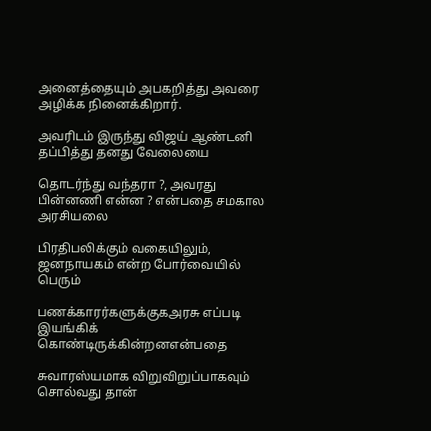அனைத்தையும் அபகறித்து அவரை அழிக்க நினைக்கிறார்.

அவரிடம் இருந்து விஜய் ஆண்டனி தப்பித்து தனது வேலையை

தொடர்ந்து வந்தரா ?, அவரது பின்னணி என்ன ? என்பதை சமகால அரசியலை

பிரதிபலிக்கும் வகையிலும், ஜனநாயகம் என்ற போர்வையில் பெரும்

பணக்காரர்களுக்குகஅரசு எப்படி இயங்கிக் கொண்டிருக்கின்றனஎன்பதை

சுவாரஸ்யமாக விறுவிறுப்பாகவும் சொல்வது தான்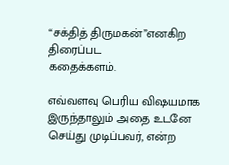“சக்தித் திருமகன்”எனகிற
திரைப்பட
கதைக்களம்.

எவ்வளவு பெரிய விஷயமாக இருந்தாலும் அதை உடனே செய்து முடிப்பவர், என்ற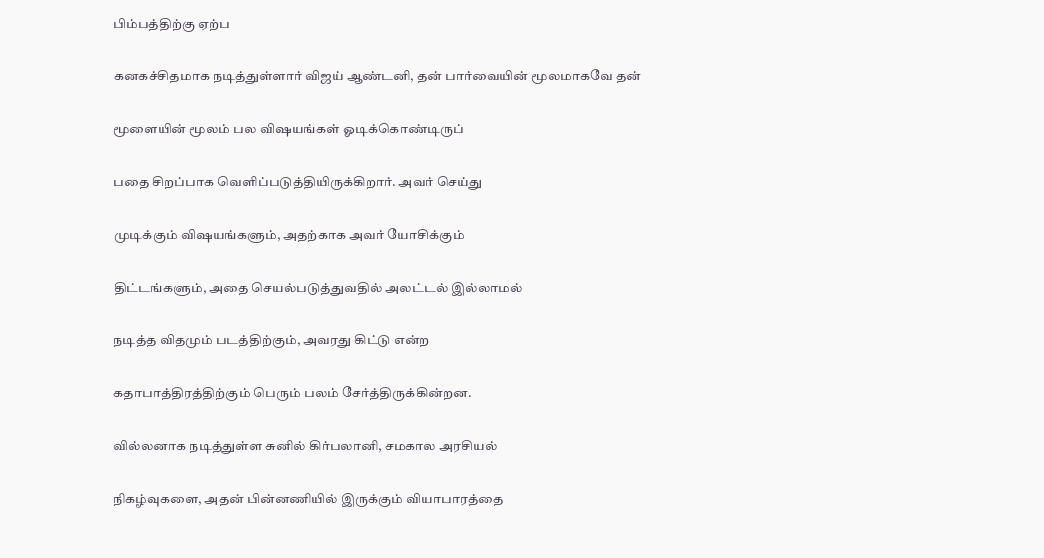பிம்பத்திற்கு ஏற்ப

கனகச்சிதமாக நடித்துள்ளார் விஜய் ஆண்டனி, தன் பார்வையின் மூலமாகவே தன்

மூளையின் மூலம் பல விஷயங்கள் ஓடிக்கொண்டிருப்

பதை சிறப்பாக வெளிப்படுத்தியிருக்கிறார். அவர் செய்து

முடிக்கும் விஷயங்களும், அதற்காக அவர் யோசிக்கும்

திட்டங்களும், அதை செயல்படுத்துவதில் அலட்டல் இல்லாமல்

நடித்த விதமும் படத்திற்கும், அவரது கிட்டு என்ற

கதாபாத்திரத்திற்கும் பெரும் பலம் சேர்த்திருக்கின்றன.

வில்லனாக நடித்துள்ள சுனில் கிர்பலானி, சமகால அரசியல்

நிகழ்வுகளை, அதன் பின்னணியில் இருக்கும் வியாபாரத்தை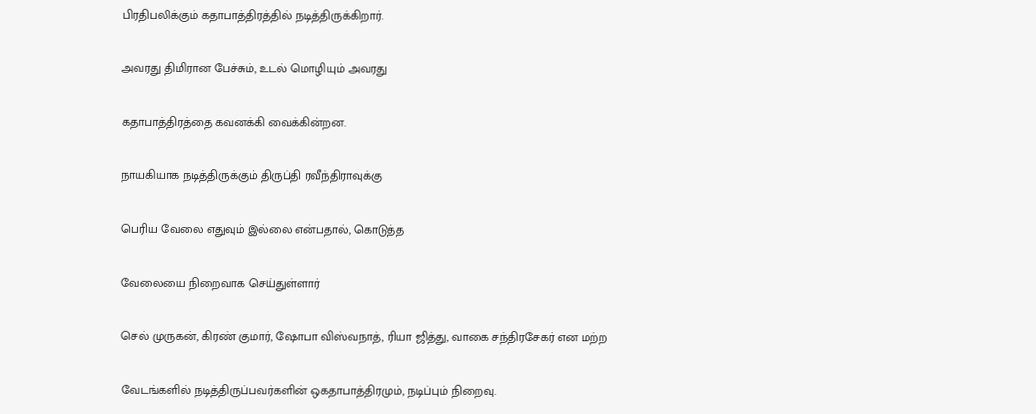பிரதிபலிக்கும் கதாபாத்திரத்தில் நடித்திருக்கிறார்.

அவரது திமிரான பேச்சும், உடல் மொழியும் அவரது

கதாபாத்திரத்தை கவனக்கி வைக்கின்றன.

நாயகியாக நடித்திருக்கும் திருப்தி ரவீந்திராவுக்கு

பெரிய வேலை எதுவும் இல்லை என்பதால், கொடுத்த

வேலையை நிறைவாக செய்துள்ளார்

செல் முருகன், கிரண் குமார், ஷோபா விஸ்வநாத், ரியா ஜித்து, வாகை சந்திரசேகர் என மற்ற

வேடங்களில் நடித்திருப்பவர்களின் ஒகதாபாத்திரமும், நடிப்பும் நிறைவு.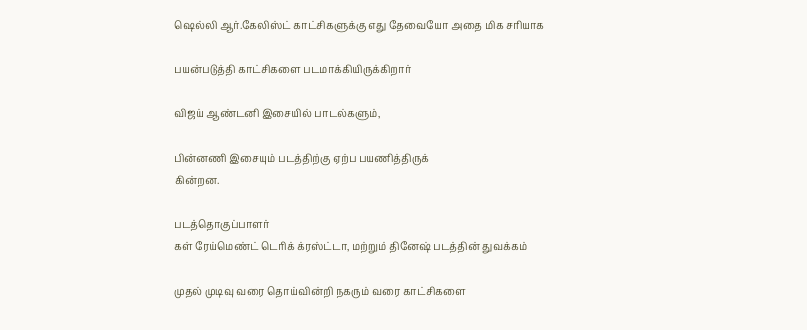ஷெல்லி ஆர்.கேலிஸ்ட் காட்சிகளுக்கு எது தேவையோ அதை மிக சரியாக

பயன்படுத்தி காட்சிகளை படமாக்கியிருக்கிறார்

விஜய் ஆண்டனி இசையில் பாடல்களும்,

பின்னணி இசையும் படத்திற்கு ஏற்ப பயணித்திருக்
கின்றன.

படத்தொகுப்பாளர்
கள் ரேய்மெண்ட் டெரிக் க்ரஸ்ட்டா, மற்றும் தினேஷ் படத்தின் துவக்கம்

முதல் முடிவு வரை தொய்வின்றி நகரும் வரை காட்சிகளை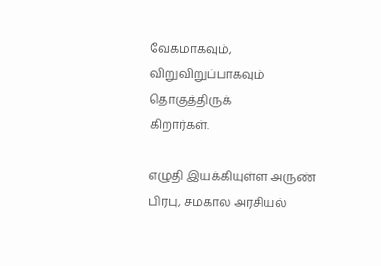வேகமாகவும், விறுவிறுப்பாகவும் தொகுத்திருக்
கிறார்கள்.

எழுதி இயக்கியுள்ள அருண் பிரபு, சமகால அரசியல்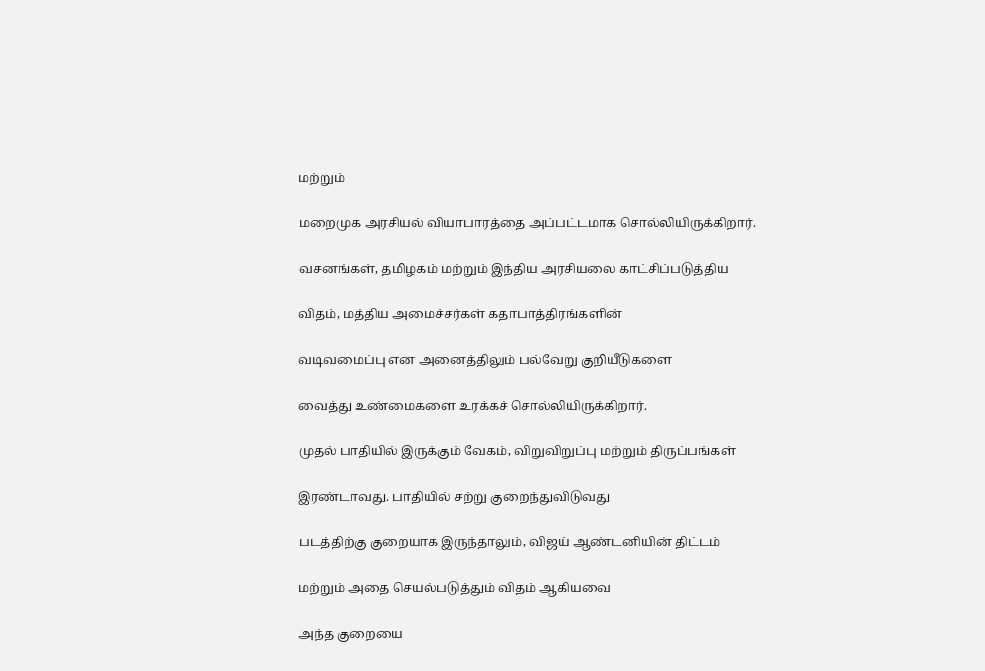மற்றும்

மறைமுக அரசியல் வியாபாரத்தை அப்பட்டமாக சொல்லியிருக்கிறார்.

வசனங்கள், தமிழகம் மற்றும் இந்திய அரசியலை காட்சிப்படுத்திய

விதம், மத்திய அமைச்சர்கள் கதாபாத்திரங்களின்

வடிவமைப்பு என அனைத்திலும் பல்வேறு குறியீடுகளை

வைத்து உண்மைகளை உரக்கச் சொல்லியிருக்கிறார்.

முதல் பாதியில் இருக்கும் வேகம், விறுவிறுப்பு மற்றும் திருப்பங்கள்

இரண்டாவது. பாதியில் சற்று குறைந்துவிடுவது

படத்திற்கு குறையாக இருந்தாலும், விஜய் ஆண்டனியின் திட்டம்

மற்றும் அதை செயல்படுத்தும் விதம் ஆகியவை

அந்த குறையை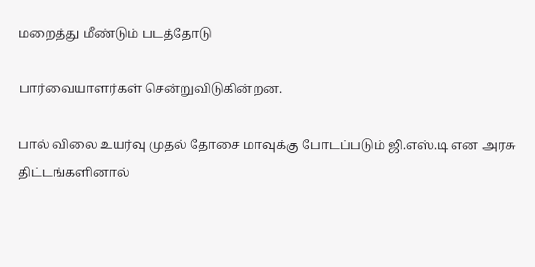மறைத்து மீண்டும் படத்தோடு

பார்வையாளர்கள் சென்றுவிடுகின்றன.

பால் விலை உயர்வு முதல் தோசை மாவுக்கு போடப்படும் ஜி.எஸ்.டி என அரசு திட்டங்களினால்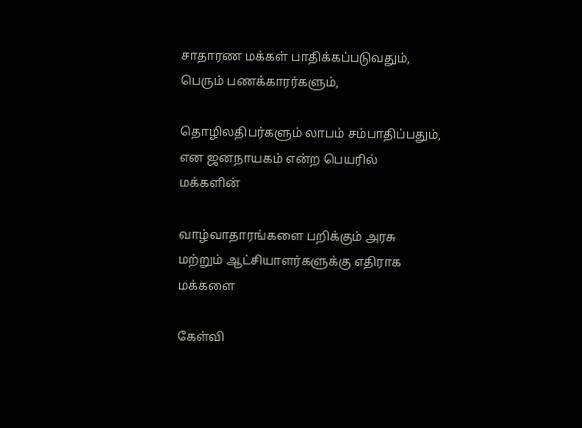சாதாரண மக்கள் பாதிக்கப்படுவதும், பெரும் பணக்காரர்களும்,

தொழிலதிபர்களும் லாபம் சம்பாதிப்பதும், என ஜனநாயகம் என்ற பெயரில் மக்களின்

வாழ்வாதாரங்களை பறிக்கும் அரசு மற்றும் ஆட்சியாளர்களுக்கு எதிராக மக்களை

கேள்வி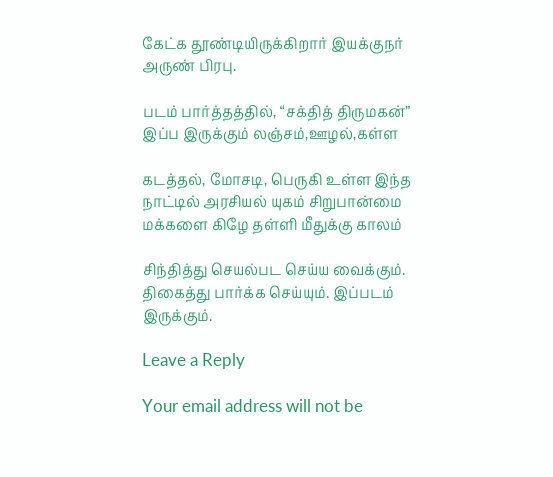கேட்க தூண்டியிருக்கிறார் இயக்குநர் அருண் பிரபு.

படம் பார்த்தத்தில், “சக்தித் திருமகன்” இப்ப இருக்கும் லஞ்சம்,ஊழல்,கள்ள

கடத்தல், மோசடி, பெருகி உள்ள இந்த நாட்டில் அரசியல் யுகம் சிறுபான்மை மக்களை கிழே தள்ளி மீதுக்கு காலம்

சிந்தித்து செயல்பட செய்ய வைக்கும். திகைத்து பார்க்க செய்யும். இப்படம்
இருக்கும்.

Leave a Reply

Your email address will not be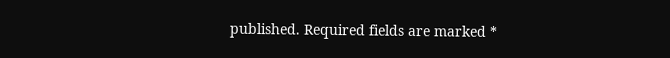published. Required fields are marked *